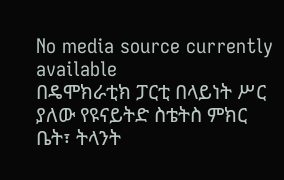No media source currently available
በዴሞክራቲክ ፓርቲ በላይነት ሥር ያለው የዩናይትድ ስቴትስ ምክር ቤት፣ ትላንት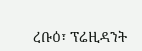ረቡዕ፣ ፕሬዚዳንት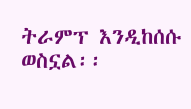ትራምፕ እንዲከሰሱ ወስኗል፡፡